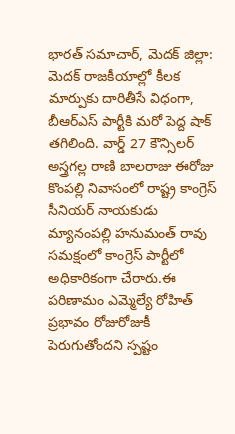భారత్ సమాచార్, మెదక్ జిల్లా: మెదక్ రాజకీయాల్లో కీలక మార్పుకు దారితీసే విధంగా, బీఆర్ఎస్ పార్టీకి మరో పెద్ద షాక్ తగిలింది. వార్డ్ 27 కౌన్సిలర్ అస్త్రగల్ల రాణి బాలరాజు ఈరోజు కొంపల్లి నివాసంలో రాష్ట్ర కాంగ్రెస్ సీనియర్ నాయకుడు మ్యానంపల్లి హనుమంత్ రావు సమక్షంలో కాంగ్రెస్ పార్టీలో అధికారికంగా చేరారు.ఈ పరిణామం ఎమ్మెల్యే రోహిత్ ప్రభావం రోజురోజుకీ పెరుగుతోందని స్పష్టం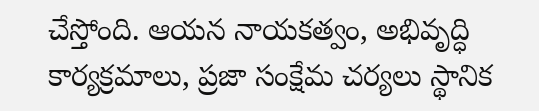చేస్తోంది. ఆయన నాయకత్వం, అభివృద్ధి కార్యక్రమాలు, ప్రజా సంక్షేమ చర్యలు స్థానిక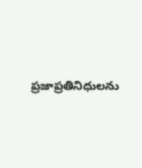ప్రజాప్రతినిధులను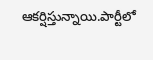ఆకర్షిస్తున్నాయి.పార్టీలో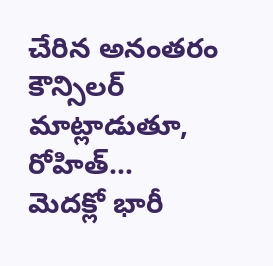చేరిన అనంతరం కౌన్సిలర్ మాట్లాడుతూ, రోహిత్…
మెదక్లో భారీ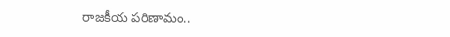రాజకీయ పరిణామం..